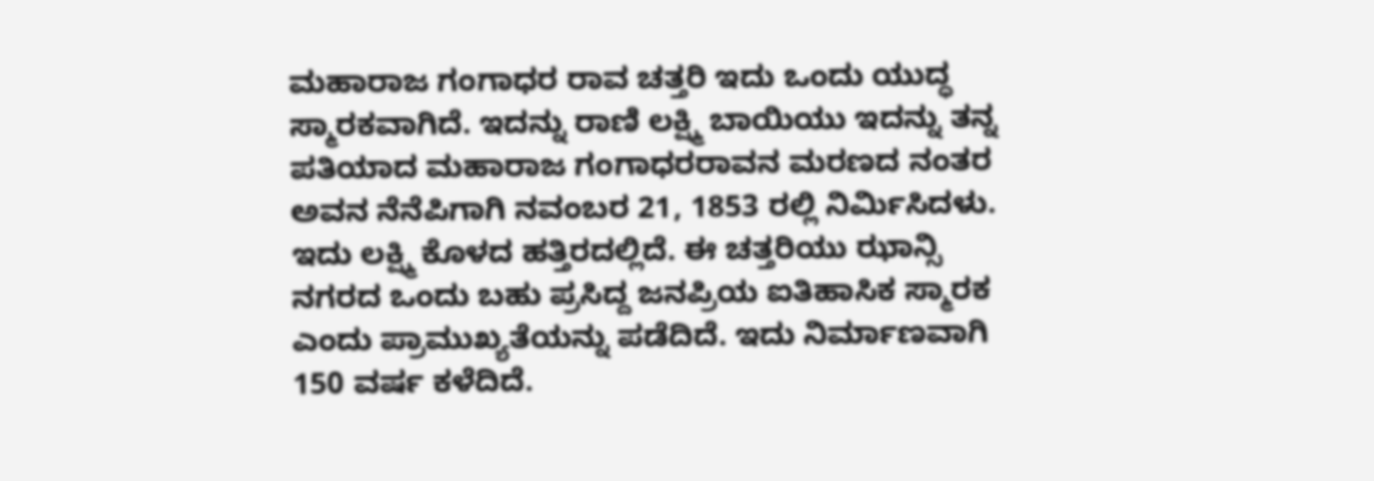ಮಹಾರಾಜ ಗಂಗಾಧರ ರಾವ ಚತ್ತರಿ ಇದು ಒಂದು ಯುದ್ಧ ಸ್ಮಾರಕವಾಗಿದೆ. ಇದನ್ನು ರಾಣಿ ಲಕ್ಷ್ಮಿ ಬಾಯಿಯು ಇದನ್ನು ತನ್ನ ಪತಿಯಾದ ಮಹಾರಾಜ ಗಂಗಾಧರರಾವನ ಮರಣದ ನಂತರ ಅವನ ನೆನೆಪಿಗಾಗಿ ನವಂಬರ 21, 1853 ರಲ್ಲಿ ನಿರ್ಮಿಸಿದಳು. ಇದು ಲಕ್ಷ್ಮಿ ಕೊಳದ ಹತ್ತಿರದಲ್ಲಿದೆ. ಈ ಚತ್ತರಿಯು ಝಾನ್ಸಿ ನಗರದ ಒಂದು ಬಹು ಪ್ರಸಿದ್ದ ಜನಪ್ರಿಯ ಐತಿಹಾಸಿಕ ಸ್ಮಾರಕ ಎಂದು ಪ್ರಾಮುಖ್ಯತೆಯನ್ನು ಪಡೆದಿದೆ. ಇದು ನಿರ್ಮಾಣವಾಗಿ 150 ವರ್ಷ ಕಳೆದಿದೆ.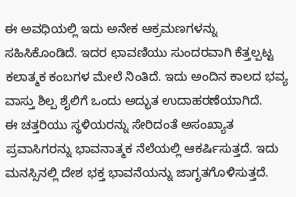ಈ ಅವಧಿಯಲ್ಲಿ ಇದು ಅನೇಕ ಆಕ್ರಮಣಗಳನ್ನು ಸಹಿಸಿಕೊಂಡಿದೆ. ಇದರ ಛಾವಣಿಯು ಸುಂದರವಾಗಿ ಕೆತ್ತಲ್ಪಟ್ಟ ಕಲಾತ್ಮಕ ಕಂಬಗಳ ಮೇಲೆ ನಿಂತಿದೆ. ಇದು ಅಂದಿನ ಕಾಲದ ಭವ್ಯ ವಾಸ್ತು ಶಿಲ್ಪ ಶೈಲಿಗೆ ಒಂದು ಅದ್ಭುತ ಉದಾಹರಣೆಯಾಗಿದೆ.
ಈ ಚತ್ತರಿಯು ಸ್ಥಳಿಯರನ್ನು ಸೇರಿದಂತೆ ಅಸಂಖ್ಯಾತ ಪ್ರವಾಸಿಗರನ್ನು ಭಾವನಾತ್ಮಕ ನೆಲೆಯಲ್ಲಿ ಆಕರ್ಷಿಸುತ್ತದೆ. ಇದು ಮನಸ್ಸಿನಲ್ಲಿ ದೇಶ ಭಕ್ತ ಭಾವನೆಯನ್ನು ಜಾಗೃತಗೊಳಿಸುತ್ತದೆ.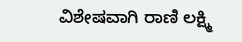ವಿಶೇಷವಾಗಿ ರಾಣಿ ಲಕ್ಷ್ಮಿ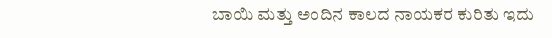ಬಾಯಿ ಮತ್ತು ಅಂದಿನ ಕಾಲದ ನಾಯಕರ ಕುರಿತು ಇದು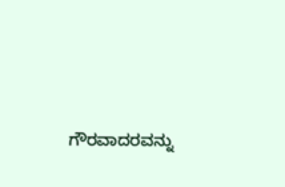ಗೌರವಾದರವನ್ನು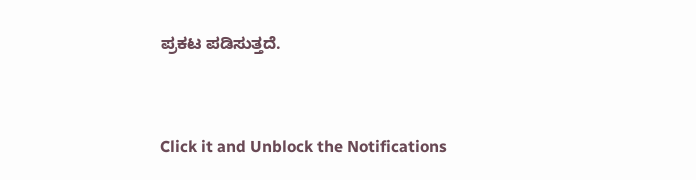ಪ್ರಕಟ ಪಡಿಸುತ್ತದೆ.


Click it and Unblock the Notifications